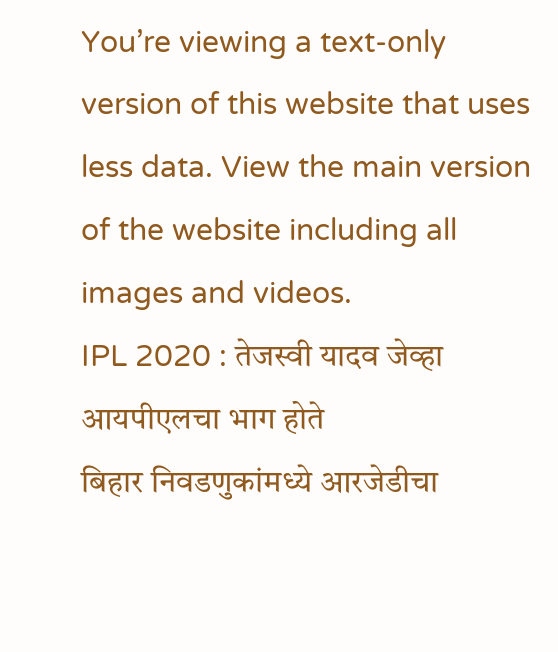You’re viewing a text-only version of this website that uses less data. View the main version of the website including all images and videos.
IPL 2020 : तेजस्वी यादव जेव्हा आयपीएलचा भाग होते
बिहार निवडणुकांमध्ये आरजेडीचा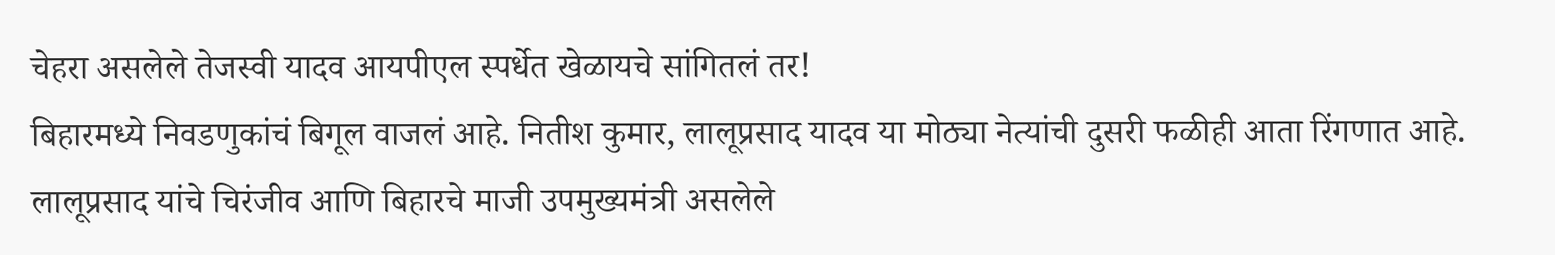चेहरा असलेले तेजस्वी यादव आयपीएल स्पर्धेत खेळायचे सांगितलं तर!
बिहारमध्ये निवडणुकांचं बिगूल वाजलं आहे. नितीश कुमार, लालूप्रसाद यादव या मोठ्या नेत्यांची दुसरी फळीही आता रिंगणात आहे. लालूप्रसाद यांचे चिरंजीव आणि बिहारचे माजी उपमुख्यमंत्री असलेले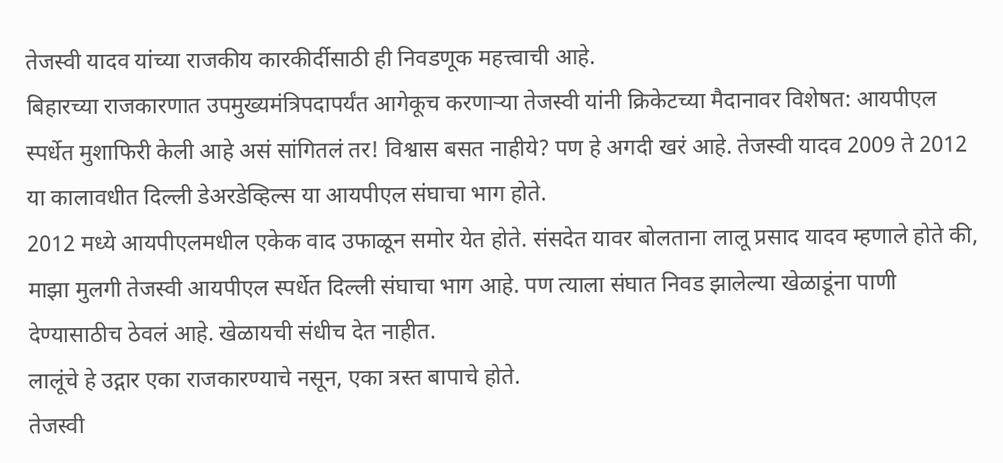तेजस्वी यादव यांच्या राजकीय कारकीर्दीसाठी ही निवडणूक महत्त्वाची आहे.
बिहारच्या राजकारणात उपमुख्यमंत्रिपदापर्यंत आगेकूच करणाऱ्या तेजस्वी यांनी क्रिकेटच्या मैदानावर विशेषत: आयपीएल स्पर्धेत मुशाफिरी केली आहे असं सांगितलं तर! विश्वास बसत नाहीये? पण हे अगदी खरं आहे. तेजस्वी यादव 2009 ते 2012 या कालावधीत दिल्ली डेअरडेव्हिल्स या आयपीएल संघाचा भाग होते.
2012 मध्ये आयपीएलमधील एकेक वाद उफाळून समोर येत होते. संसदेत यावर बोलताना लालू प्रसाद यादव म्हणाले होते की, माझा मुलगी तेजस्वी आयपीएल स्पर्धेत दिल्ली संघाचा भाग आहे. पण त्याला संघात निवड झालेल्या खेळाडूंना पाणी देण्यासाठीच ठेवलं आहे. खेळायची संधीच देत नाहीत.
लालूंचे हे उद्गार एका राजकारण्याचे नसून, एका त्रस्त बापाचे होते.
तेजस्वी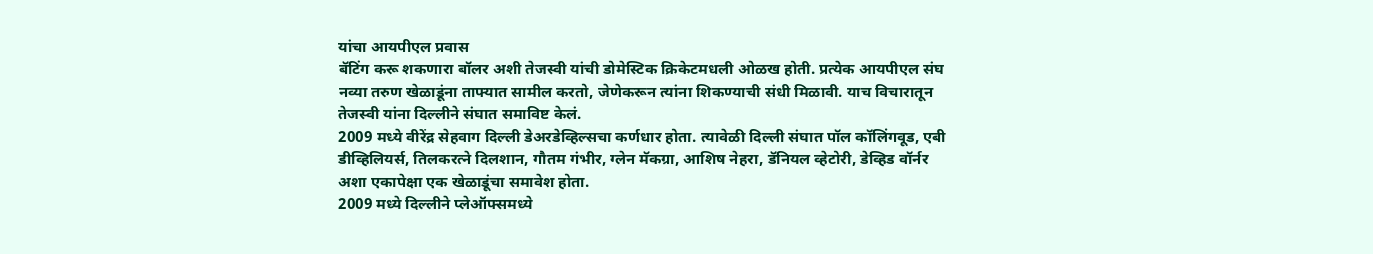यांचा आयपीएल प्रवास
बॅटिंग करू शकणारा बॉलर अशी तेजस्वी यांची डोमेस्टिक क्रिकेटमधली ओळख होती. प्रत्येक आयपीएल संघ नव्या तरुण खेळाडूंना ताफ्यात सामील करतो, जेणेकरून त्यांना शिकण्याची संधी मिळावी. याच विचारातून तेजस्वी यांना दिल्लीने संघात समाविष्ट केलं.
2009 मध्ये वीरेंद्र सेहवाग दिल्ली डेअरडेव्हिल्सचा कर्णधार होता. त्यावेळी दिल्ली संघात पॉल कॉलिंगवूड, एबी डीव्हिलियर्स, तिलकरत्ने दिलशान, गौतम गंभीर, ग्लेन मॅकग्रा, आशिष नेहरा, डॅनियल व्हेटोरी, डेव्हिड वॉर्नर अशा एकापेक्षा एक खेळाडूंचा समावेश होता.
2009 मध्ये दिल्लीने प्लेऑफ्समध्ये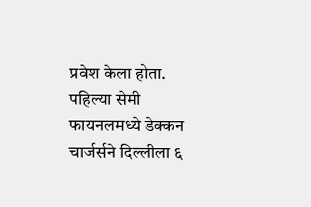प्रवेश केला होता. पहिल्या सेमी फायनलमध्ये डेक्कन चार्जर्सने दिल्लीला ६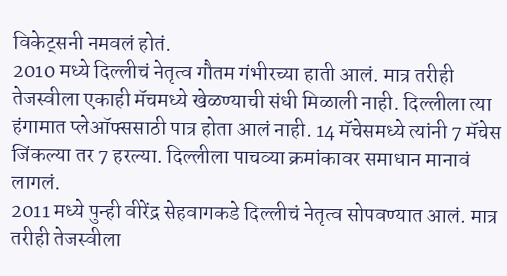विकेट्सनी नमवलं होतं.
2010 मध्ये दिल्लीचं नेतृत्व गौतम गंभीरच्या हाती आलं. मात्र तरीही तेजस्वीला एकाही मॅचमध्ये खेळण्याची संधी मिळाली नाही. दिल्लीला त्या हंगामात प्लेऑफ्ससाठी पात्र होता आलं नाही. 14 मॅचेसमध्ये त्यांनी 7 मॅचेस जिंकल्या तर 7 हरल्या. दिल्लीला पाचव्या क्रमांकावर समाधान मानावं लागलं.
2011 मध्ये पुन्ही वीरेंद्र सेहवागकडे दिल्लीचं नेतृत्व सोपवण्यात आलं. मात्र तरीही तेजस्वीला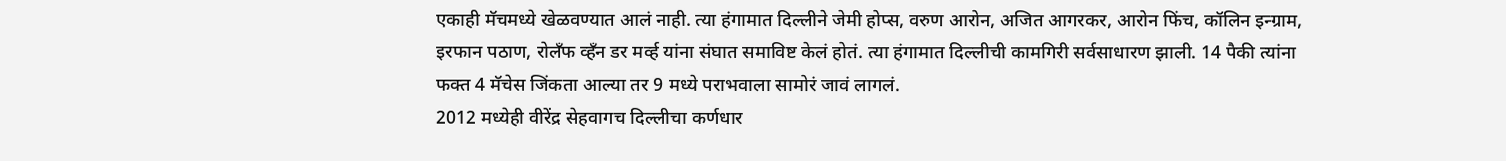एकाही मॅचमध्ये खेळवण्यात आलं नाही. त्या हंगामात दिल्लीने जेमी होप्स, वरुण आरोन, अजित आगरकर, आरोन फिंच, कॉलिन इन्ग्राम, इरफान पठाण, रोलँफ व्हँन डर मर्व्ह यांना संघात समाविष्ट केलं होतं. त्या हंगामात दिल्लीची कामगिरी सर्वसाधारण झाली. 14 पैकी त्यांना फक्त 4 मॅचेस जिंकता आल्या तर 9 मध्ये पराभवाला सामोरं जावं लागलं.
2012 मध्येही वीरेंद्र सेहवागच दिल्लीचा कर्णधार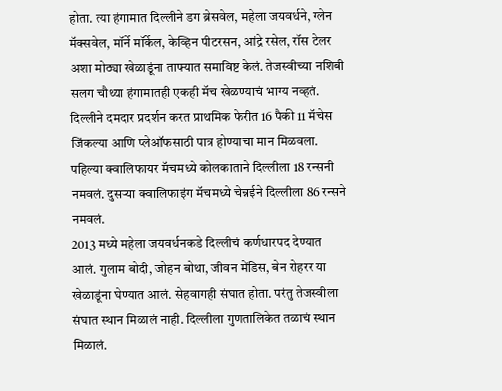होता. त्या हंगामात दिल्लीने डग ब्रेसवेल, महेला जयवर्धने, ग्लेन मॅक्सवेल, मॉर्ने मॉर्केल, केव्हिन पीटरसन, आंद्रे रसेल, रॉस टेलर अशा मोठ्या खेळाडूंना ताफ्यात समाविष्ट केलं. तेजस्वीच्या नशिबी सलग चौथ्या हंगामातही एकही मॅच खेळण्याचं भाग्य नव्हतं. दिल्लीने दमदार प्रदर्शन करत प्राथमिक फेरीत 16 पैकी 11 मॅचेस जिंकल्या आणि प्लेऑफसाठी पात्र होण्याचा मान मिळवला. पहिल्या क्वालिफायर मॅचमध्ये कोलकाताने दिल्लीला 18 रन्सनी नमवलं. दुसऱ्या क्वालिफाइंग मॅचमध्ये चेन्नईने दिल्लीला 86 रन्सने नमवलं.
2013 मध्ये महेला जयवर्धनकडे दिल्लीचं कर्णधारपद देण्यात आलं. गुलाम बोदी, जोहन बोथा, जीवन मेंडिस, बेन रोहरर या खेळाडूंना घेण्यात आलं. सेहवागही संघात होता. परंतु तेजस्वीला संघात स्थान मिळालं नाही. दिल्लीला गुणतालिकेत तळाचं स्थान मिळालं.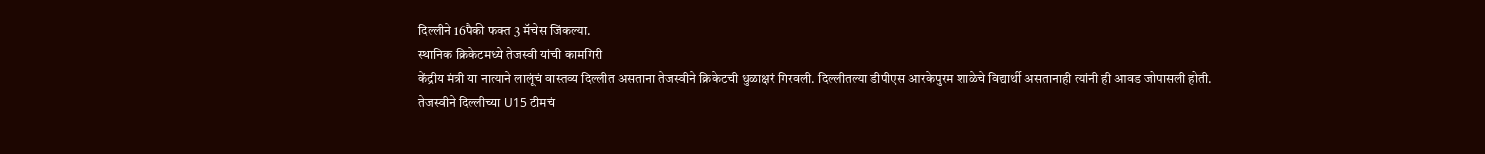दिल्लीने 16पैकी फक्त 3 मॅचेस जिंकल्या.
स्थानिक क्रिकेटमध्ये तेजस्वी यांची कामगिरी
केंद्रीय मंत्री या नात्याने लालूंचं वास्तव्य दिल्लीत असताना तेजस्वीने क्रिकेटची धुळाक्षरं गिरवली. दिल्लीतल्या डीपीएस आरकेपुरम शाळेचे विद्यार्थी असतानाही त्यांनी ही आवड जोपासली होती.
तेजस्वीने दिल्लीच्या U15 टीमचं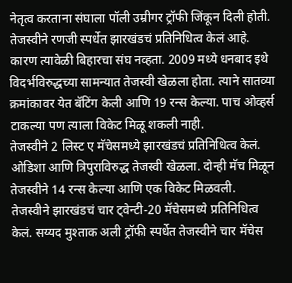नेतृत्व करताना संघाला पॉली उम्रीगर ट्रॉफी जिंकून दिली होती.
तेजस्वीने रणजी स्पर्धेत झारखंडचं प्रतिनिधित्व केलं आहे. कारण त्यावेळी बिहारचा संघ नव्हता. 2009 मध्ये धनबाद इथे विदर्भविरुद्धच्या सामन्यात तेजस्वी खेळला होता. त्याने सातव्या क्रमांकावर येत बॅटिंग केली आणि 19 रन्स केल्या. पाच ओव्हर्स टाकल्या पण त्याला विकेट मिळू शकली नाही.
तेजस्वीने 2 लिस्ट ए मॅचेसमध्ये झारखंडचं प्रतिनिधित्व केलं. ओडिशा आणि त्रिपुराविरुद्ध तेजस्वी खेळला. दोन्ही मॅच मिळून तेजस्वीने 14 रन्स केल्या आणि एक विकेट मिळवली.
तेजस्वीने झारखंडचं चार ट्वेन्टी-20 मॅचेसमध्ये प्रतिनिधित्व केलं. सय्यद मुश्ताक अली ट्रॉफी स्पर्धेत तेजस्वीने चार मॅचेस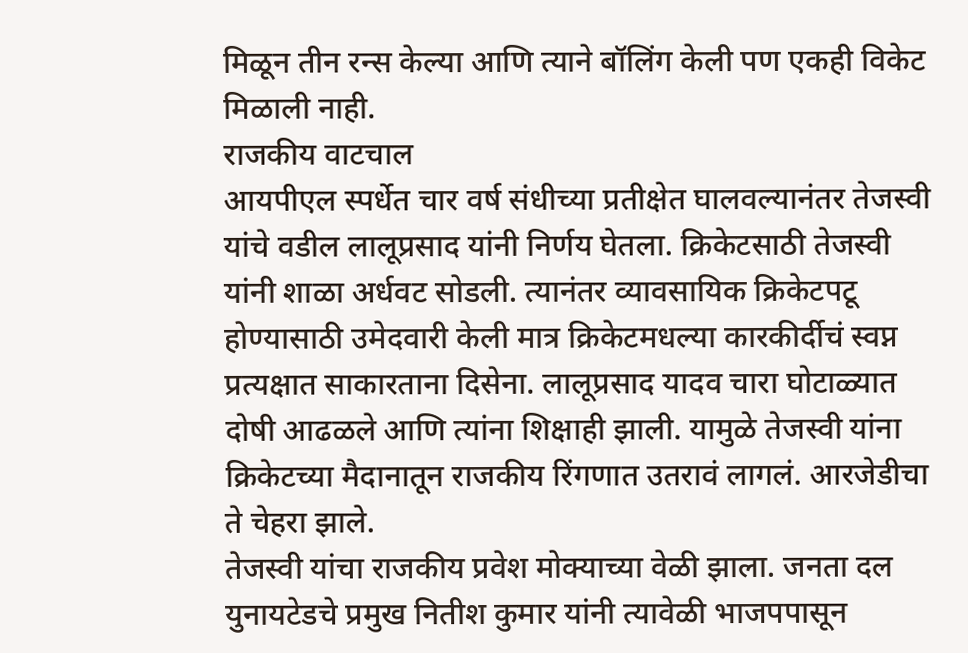मिळून तीन रन्स केल्या आणि त्याने बॉलिंग केली पण एकही विकेट मिळाली नाही.
राजकीय वाटचाल
आयपीएल स्पर्धेत चार वर्ष संधीच्या प्रतीक्षेत घालवल्यानंतर तेजस्वी यांचे वडील लालूप्रसाद यांनी निर्णय घेतला. क्रिकेटसाठी तेजस्वी यांनी शाळा अर्धवट सोडली. त्यानंतर व्यावसायिक क्रिकेटपटू होण्यासाठी उमेदवारी केली मात्र क्रिकेटमधल्या कारकीर्दीचं स्वप्न प्रत्यक्षात साकारताना दिसेना. लालूप्रसाद यादव चारा घोटाळ्यात दोषी आढळले आणि त्यांना शिक्षाही झाली. यामुळे तेजस्वी यांना क्रिकेटच्या मैदानातून राजकीय रिंगणात उतरावं लागलं. आरजेडीचा ते चेहरा झाले.
तेजस्वी यांचा राजकीय प्रवेश मोक्याच्या वेळी झाला. जनता दल युनायटेडचे प्रमुख नितीश कुमार यांनी त्यावेळी भाजपपासून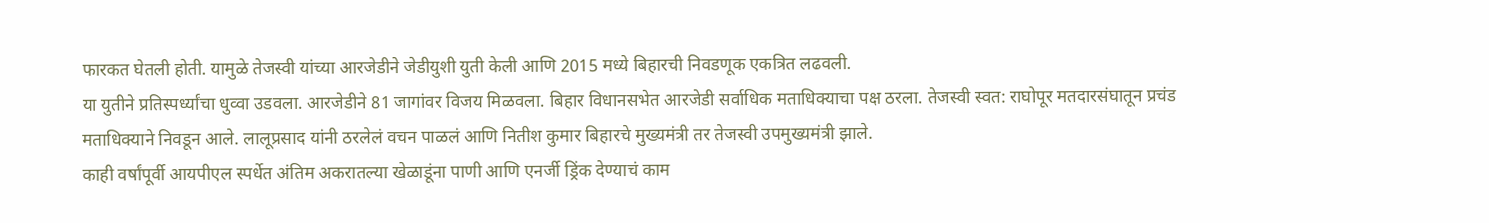फारकत घेतली होती. यामुळे तेजस्वी यांच्या आरजेडीने जेडीयुशी युती केली आणि 2015 मध्ये बिहारची निवडणूक एकत्रित लढवली.
या युतीने प्रतिस्पर्ध्यांचा धुव्वा उडवला. आरजेडीने 81 जागांवर विजय मिळवला. बिहार विधानसभेत आरजेडी सर्वाधिक मताधिक्याचा पक्ष ठरला. तेजस्वी स्वत: राघोपूर मतदारसंघातून प्रचंड मताधिक्याने निवडून आले. लालूप्रसाद यांनी ठरलेलं वचन पाळलं आणि नितीश कुमार बिहारचे मुख्यमंत्री तर तेजस्वी उपमुख्यमंत्री झाले.
काही वर्षांपूर्वी आयपीएल स्पर्धेत अंतिम अकरातल्या खेळाडूंना पाणी आणि एनर्जी ड्रिंक देण्याचं काम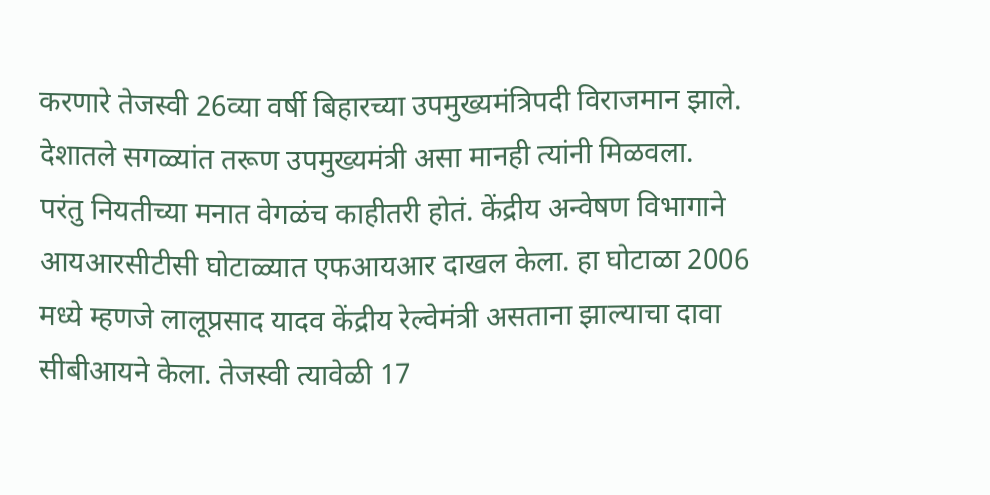करणारे तेजस्वी 26व्या वर्षी बिहारच्या उपमुख्यमंत्रिपदी विराजमान झाले. देशातले सगळ्यांत तरूण उपमुख्यमंत्री असा मानही त्यांनी मिळवला.
परंतु नियतीच्या मनात वेगळंच काहीतरी होतं. केंद्रीय अन्वेषण विभागाने आयआरसीटीसी घोटाळ्यात एफआयआर दाखल केला. हा घोटाळा 2006 मध्ये म्हणजे लालूप्रसाद यादव केंद्रीय रेल्वेमंत्री असताना झाल्याचा दावा सीबीआयने केला. तेजस्वी त्यावेळी 17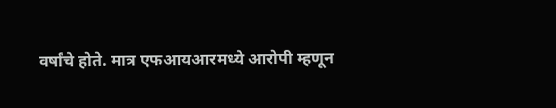वर्षांचे होते. मात्र एफआयआरमध्ये आरोपी म्हणून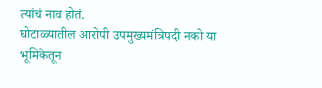त्यांचं नाव होतं.
घोटाळ्यातील आरोपी उपमुख्यमंत्रिपदी नको या भूमिकेतून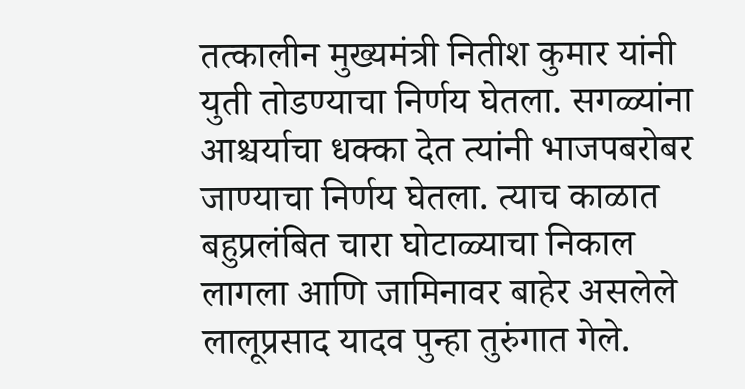तत्कालीन मुख्यमंत्री नितीश कुमार यांनी युती तोडण्याचा निर्णय घेतला. सगळ्यांना आश्चर्याचा धक्का देत त्यांनी भाजपबरोबर जाण्याचा निर्णय घेतला. त्याच काळात बहुप्रलंबित चारा घोटाळ्याचा निकाल लागला आणि जामिनावर बाहेर असलेले लालूप्रसाद यादव पुन्हा तुरुंगात गेले.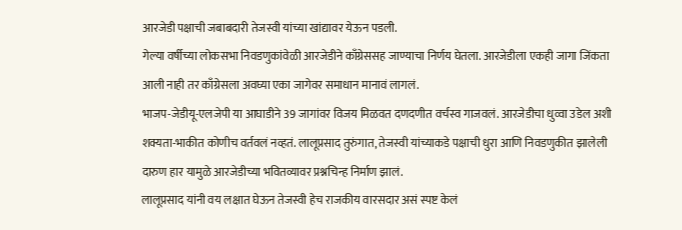आरजेडी पक्षाची जबाबदारी तेजस्वी यांच्या खांद्यावर येऊन पडली.
गेल्या वर्षीच्या लोकसभा निवडणुकांवेळी आरजेडीने काँग्रेससह जाण्याचा निर्णय घेतला. आरजेडीला एकही जागा जिंकता आली नाही तर काँग्रेसला अवघ्या एका जागेवर समाधान मानावं लागलं.
भाजप-जेडीयू-एलजेपी या आघाडीने 39 जागांवर विजय मिळवत दणदणीत वर्चस्व गाजवलं. आरजेडीचा धुव्वा उडेल अशी शक्यता-भाकीत कोणीच वर्तवलं नव्हतं. लालूप्रसाद तुरुंगात, तेजस्वी यांच्याकडे पक्षाची धुरा आणि निवडणुकीत झालेली दारुण हार यामुळे आरजेडीच्या भवितव्यावर प्रश्नचिन्ह निर्माण झालं.
लालूप्रसाद यांनी वय लक्षात घेऊन तेजस्वी हेच राजकीय वारसदार असं स्पष्ट केलं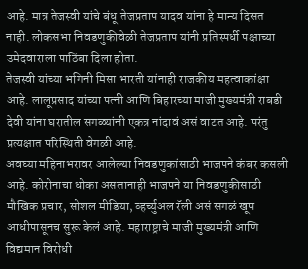आहे. मात्र तेजस्वी यांचे बंधू तेजप्रताप यादव यांना हे मान्य दिसत नाही. लोकसभा निवडणुकीवेळी तेजप्रताप यांनी प्रतिस्पर्धी पक्षाच्या उमेदवाराला पाठिंबा दिला होता.
तेजस्वी यांच्या भगिनी मिसा भारती यांनाही राजकीय महत्वाकांक्षा आहे. लालूप्रसाद यांच्या पत्नी आणि बिहारच्या माजी मुख्यमंत्री राबडी देवी यांना घरातील सगळ्यांनी एकत्र नांदावं असं वाटत आहे. परंतु प्रत्यक्षात परिस्थिती वेगळी आहे.
अवघ्या महिनाभरावर आलेल्या निवडणुकांसाठी भाजपने कंबर कसली आहे. कोरोनाचा धोका असतानाही भाजपने या निवडणुकीसाठी मौखिक प्रचार, सोशल मीडिया, व्हर्च्युअल रॅली असं सगळं खूप आधीपासूनच सुरू केलं आहे. महाराष्ट्राचे माजी मुख्यमंत्री आणि विद्यमान विरोधी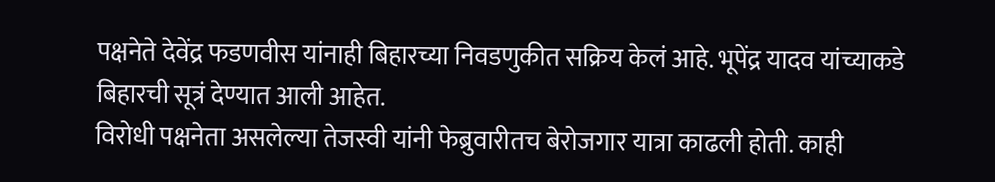पक्षनेते देवेंद्र फडणवीस यांनाही बिहारच्या निवडणुकीत सक्रिय केलं आहे. भूपेंद्र यादव यांच्याकडे बिहारची सूत्रं देण्यात आली आहेत.
विरोधी पक्षनेता असलेल्या तेजस्वी यांनी फेब्रुवारीतच बेरोजगार यात्रा काढली होती. काही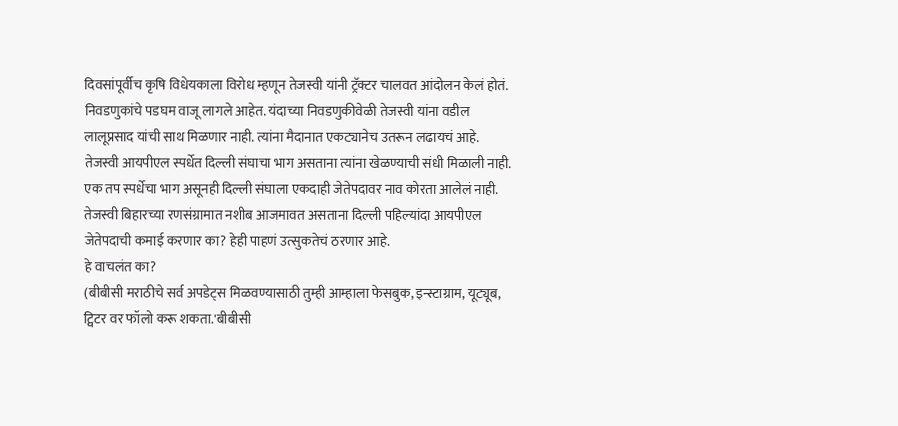दिवसांपूर्वीच कृषि विधेयकाला विरोध म्हणून तेजस्वी यांनी ट्रॅक्टर चालवत आंदोलन केलं होतं.
निवडणुकांचे पडघम वाजू लागले आहेत. यंदाच्या निवडणुकीवेळी तेजस्वी यांना वडील लालूप्रसाद यांची साथ मिळणार नाही. त्यांना मैदानात एकट्यानेच उतरून लढायचं आहे.
तेजस्वी आयपीएल स्पर्धेत दिल्ली संघाचा भाग असताना त्यांना खेळण्याची संधी मिळाली नाही. एक तप स्पर्धेचा भाग असूनही दिल्ली संघाला एकदाही जेतेपदावर नाव कोरता आलेलं नाही.
तेजस्वी बिहारच्या रणसंग्रामात नशीब आजमावत असताना दिल्ली पहिल्यांदा आयपीएल जेतेपदाची कमाई करणार का? हेही पाहणं उत्सुकतेचं ठरणार आहे.
हे वाचलंत का?
(बीबीसी मराठीचे सर्व अपडेट्स मिळवण्यासाठी तुम्ही आम्हाला फेसबुक, इन्स्टाग्राम, यूट्यूब, ट्विटर वर फॉलो करू शकता.'बीबीसी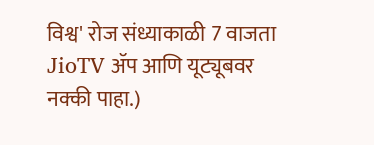विश्व' रोज संध्याकाळी 7 वाजता JioTV ॲप आणि यूट्यूबवर नक्की पाहा.)